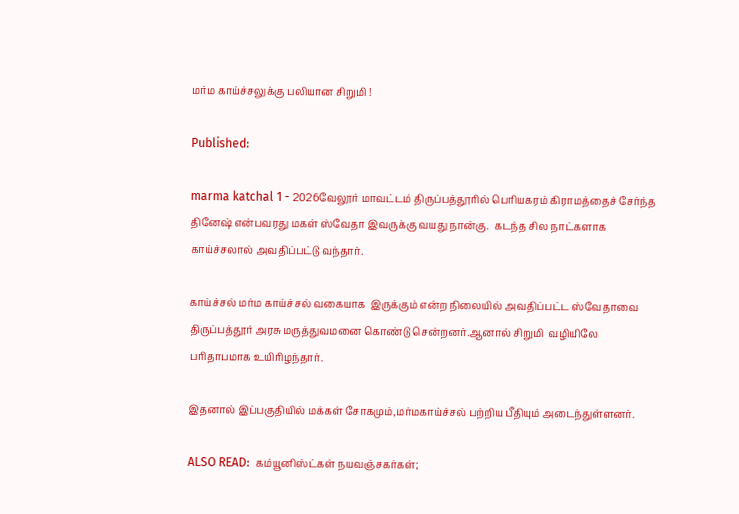மர்ம காய்ச்சலுக்கு பலியான சிறுமி !

Published:

marma katchal 1 - 2026வேலூர் மாவட்டம் திருப்பத்தூரில் பெரியகரம் கிராமத்தைச் சேர்ந்த தினேஷ் என்பவரது மகள் ஸ்வேதா இவருக்கு வயது நான்கு.  கடந்த சில நாட்களாக  காய்ச்சலால் அவதிப்பட்டு வந்தார்.

காய்ச்சல் மர்ம காய்ச்சல் வகையாக  இருக்கும் என்ற நிலையில் அவதிப்பட்ட ஸ்வேதாவை திருப்பத்தூர் அரசு மருத்துவமனை கொண்டு சென்றனர்.ஆனால் சிறுமி  வழியிலே பரிதாபமாக உயிரிழந்தார்.

இதனால் இப்பகுதியில் மக்கள் சோகமும்,மர்மகாய்ச்சல் பற்றிய பீதியும் அடைந்துள்ளனர்.

ALSO READ:  கம்யூனிஸ்ட்கள் நயவஞ்சகர்கள்;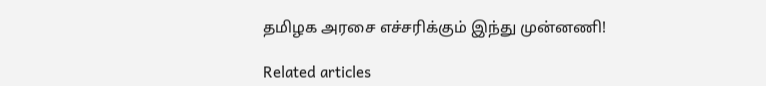தமிழக அரசை எச்சரிக்கும் இந்து முன்னணி!

Related articles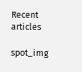Recent articles

spot_img